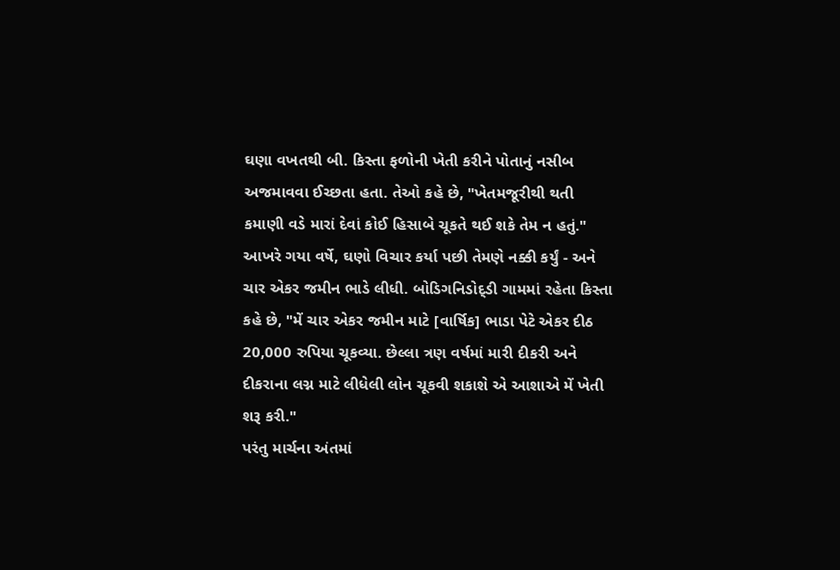ઘણા વખતથી બી. કિસ્તા ફળોની ખેતી કરીને પોતાનું નસીબ અજમાવવા ઈચ્છતા હતા. તેઓ કહે છે, "ખેતમજૂરીથી થતી કમાણી વડે મારાં દેવાં કોઈ હિસાબે ચૂકતે થઈ શકે તેમ ન હતું." આખરે ગયા વર્ષે, ઘણો વિચાર કર્યા પછી તેમણે નક્કી કર્યું - અને ચાર એકર જમીન ભાડે લીધી. બોડિગનિડોદ્ડી ગામમાં રહેતા કિસ્તા કહે છે, "મેં ચાર એકર જમીન માટે [વાર્ષિક] ભાડા પેટે એકર દીઠ 20,000 રુપિયા ચૂકવ્યા. છેલ્લા ત્રણ વર્ષમાં મારી દીકરી અને દીકરાના લગ્ન માટે લીધેલી લોન ચૂકવી શકાશે એ આશાએ મેં ખેતી શરૂ કરી."
પરંતુ માર્ચના અંતમાં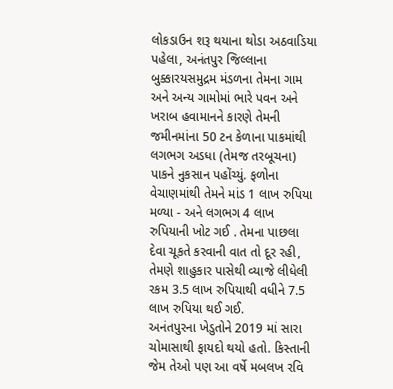લોકડાઉન શરૂ થયાના થોડા અઠવાડિયા પહેલા, અનંતપુર જિલ્લાના બુક્કારયસમુદ્રમ મંડળના તેમના ગામ અને અન્ય ગામોમાં ભારે પવન અને ખરાબ હવામાનને કારણે તેમની જમીનમાંના 50 ટન કેળાના પાકમાંથી લગભગ અડધા (તેમજ તરબૂચના) પાકને નુકસાન પહોંચ્યું. ફળોના વેચાણમાંથી તેમને માંડ 1 લાખ રુપિયા મળ્યા - અને લગભગ 4 લાખ રુપિયાની ખોટ ગઈ . તેમના પાછલા દેવા ચૂકતે કરવાની વાત તો દૂર રહી, તેમણે શાહુકાર પાસેથી વ્યાજે લીધેલી રકમ 3.5 લાખ રુપિયાથી વધીને 7.5 લાખ રુપિયા થઈ ગઈ.
અનંતપુરના ખેડુતોને 2019 માં સારા ચોમાસાથી ફાયદો થયો હતો. કિસ્તાની જેમ તેઓ પણ આ વર્ષે મબલખ રવિ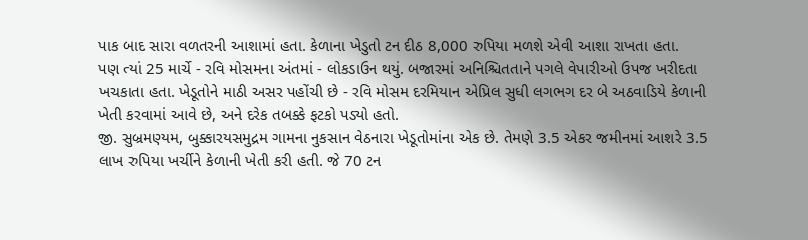પાક બાદ સારા વળતરની આશામાં હતા. કેળાના ખેડુતો ટન દીઠ 8,000 રુપિયા મળશે એવી આશા રાખતા હતા.
પણ ત્યાં 25 માર્ચે - રવિ મોસમના અંતમાં - લોકડાઉન થયું. બજારમાં અનિશ્ચિતતાને પગલે વેપારીઓ ઉપજ ખરીદતા ખચકાતા હતા. ખેડૂતોને માઠી અસર પહોંચી છે - રવિ મોસમ દરમિયાન એપ્રિલ સુધી લગભગ દર બે અઠવાડિયે કેળાની ખેતી કરવામાં આવે છે, અને દરેક તબક્કે ફટકો પડ્યો હતો.
જી. સુબ્રમણ્યમ, બુક્કારયસમુદ્રમ ગામના નુકસાન વેઠનારા ખેડૂતોમાંના એક છે. તેમણે 3.5 એકર જમીનમાં આશરે 3.5 લાખ રુપિયા ખર્ચીને કેળાની ખેતી કરી હતી. જે 70 ટન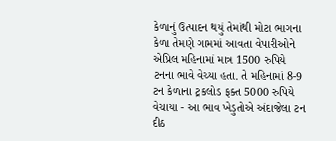કેળાનું ઉત્પાદન થયું તેમાંથી મોટા ભાગના કેળા તેમણે ગામમાં આવતા વેપારીઓને એપ્રિલ મહિનામાં માત્ર 1500 રુપિયે ટનના ભાવે વેચ્યા હતા. તે મહિનામાં 8-9 ટન કેળાના ટ્રકલોડ ફક્ત 5000 રુપિયે વેચાયા - આ ભાવ ખેડુતોએ અંદાજેલા ટન દીઠ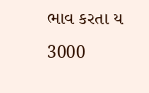ભાવ કરતા ય 3000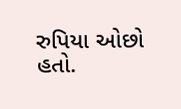રુપિયા ઓછો હતો.